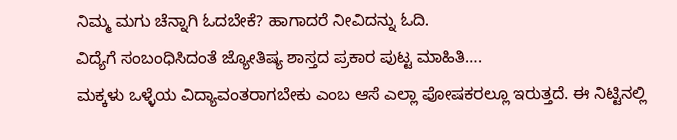ನಿಮ್ಮ ಮಗು ಚೆನ್ನಾಗಿ ಓದಬೇಕೆ? ಹಾಗಾದರೆ ನೀವಿದನ್ನು ಓದಿ.
ವಿದ್ಯೆಗೆ ಸಂಬಂಧಿಸಿದಂತೆ ಜ್ಯೋತಿಷ್ಯ ಶಾಸ್ತದ ಪ್ರಕಾರ ಪುಟ್ಟ ಮಾಹಿತಿ….
ಮಕ್ಕಳು ಒಳ್ಳೆಯ ವಿದ್ಯಾವಂತರಾಗಬೇಕು ಎಂಬ ಆಸೆ ಎಲ್ಲಾ ಪೋಷಕರಲ್ಲೂ ಇರುತ್ತದೆ. ಈ ನಿಟ್ಟಿನಲ್ಲಿ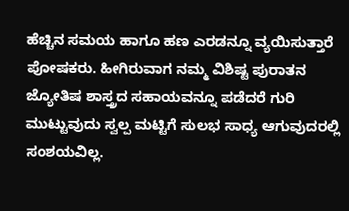ಹೆಚ್ಚಿನ ಸಮಯ ಹಾಗೂ ಹಣ ಎರಡನ್ನೂ ವ್ಯಯಿಸುತ್ತಾರೆ ಪೋಷಕರು. ಹೀಗಿರುವಾಗ ನಮ್ಮ ವಿಶಿಷ್ಟ ಪುರಾತನ ಜ್ಯೋತಿಷ ಶಾಸ್ತ್ರದ ಸಹಾಯವನ್ನೂ ಪಡೆದರೆ ಗುರಿ ಮುಟ್ಟುವುದು ಸ್ವಲ್ಪ ಮಟ್ಟಿಗೆ ಸುಲಭ ಸಾಧ್ಯ ಆಗುವುದರಲ್ಲಿ ಸಂಶಯವಿಲ್ಲ.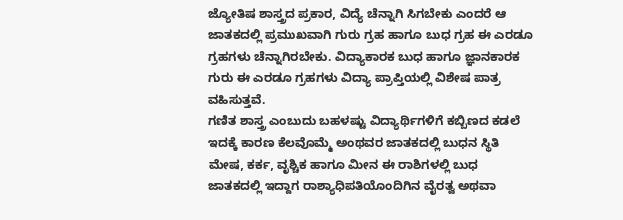ಜ್ಯೋತಿಷ ಶಾಸ್ತ್ರದ ಪ್ರಕಾರ, ವಿದ್ಯೆ ಚೆನ್ನಾಗಿ ಸಿಗಬೇಕು ಎಂದರೆ ಆ ಜಾತಕದಲ್ಲಿ ಪ್ರಮುಖವಾಗಿ ಗುರು ಗ್ರಹ ಹಾಗೂ ಬುಧ ಗ್ರಹ ಈ ಎರಡೂ ಗ್ರಹಗಳು ಚೆನ್ನಾಗಿರಬೇಕು. ವಿದ್ಯಾಕಾರಕ ಬುಧ ಹಾಗೂ ಜ್ಞಾನಕಾರಕ ಗುರು ಈ ಎರಡೂ ಗ್ರಹಗಳು ವಿದ್ಯಾ ಪ್ರಾಪ್ತಿಯಲ್ಲಿ ವಿಶೇಷ ಪಾತ್ರ ವಹಿಸುತ್ತವೆ.
ಗಣಿತ ಶಾಸ್ತ್ರ ಎಂಬುದು ಬಹಳಷ್ಟು ವಿದ್ಯಾರ್ಥಿಗಳಿಗೆ ಕಬ್ಬಿಣದ ಕಡಲೆ ಇದಕ್ಕೆ ಕಾರಣ ಕೆಲವೊಮ್ಮೆ ಅಂಥವರ ಜಾತಕದಲ್ಲಿ ಬುಧನ ಸ್ಥಿತಿ ಮೇಷ, ಕರ್ಕ, ವೃಶ್ಚಿಕ ಹಾಗೂ ಮೀನ ಈ ರಾಶಿಗಳಲ್ಲಿ ಬುಧ ಜಾತಕದಲ್ಲಿ ಇದ್ದಾಗ ರಾಶ್ಯಾಧಿಪತಿಯೊಂದಿಗಿನ ವೈರತ್ವ ಅಥವಾ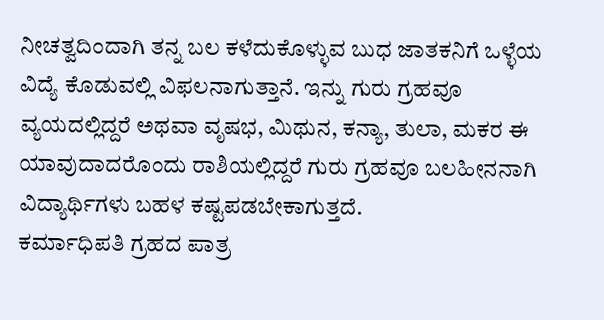ನೀಚತ್ವದಿಂದಾಗಿ ತನ್ನ ಬಲ ಕಳೆದುಕೊಳ್ಳುವ ಬುಧ ಜಾತಕನಿಗೆ ಒಳ್ಳೆಯ ವಿದ್ಯೆ ಕೊಡುವಲ್ಲಿ ವಿಫಲನಾಗುತ್ತಾನೆ. ಇನ್ನು ಗುರು ಗ್ರಹವೂ ವ್ಯಯದಲ್ಲಿದ್ದರೆ ಅಥವಾ ವೃಷಭ, ಮಿಥುನ, ಕನ್ಯಾ, ತುಲಾ, ಮಕರ ಈ ಯಾವುದಾದರೊಂದು ರಾಶಿಯಲ್ಲಿದ್ದರೆ ಗುರು ಗ್ರಹವೂ ಬಲಹೀನನಾಗಿ ವಿದ್ಯಾರ್ಥಿಗಳು ಬಹಳ ಕಷ್ಟಪಡಬೇಕಾಗುತ್ತದೆ.
ಕರ್ಮಾಧಿಪತಿ ಗ್ರಹದ ಪಾತ್ರ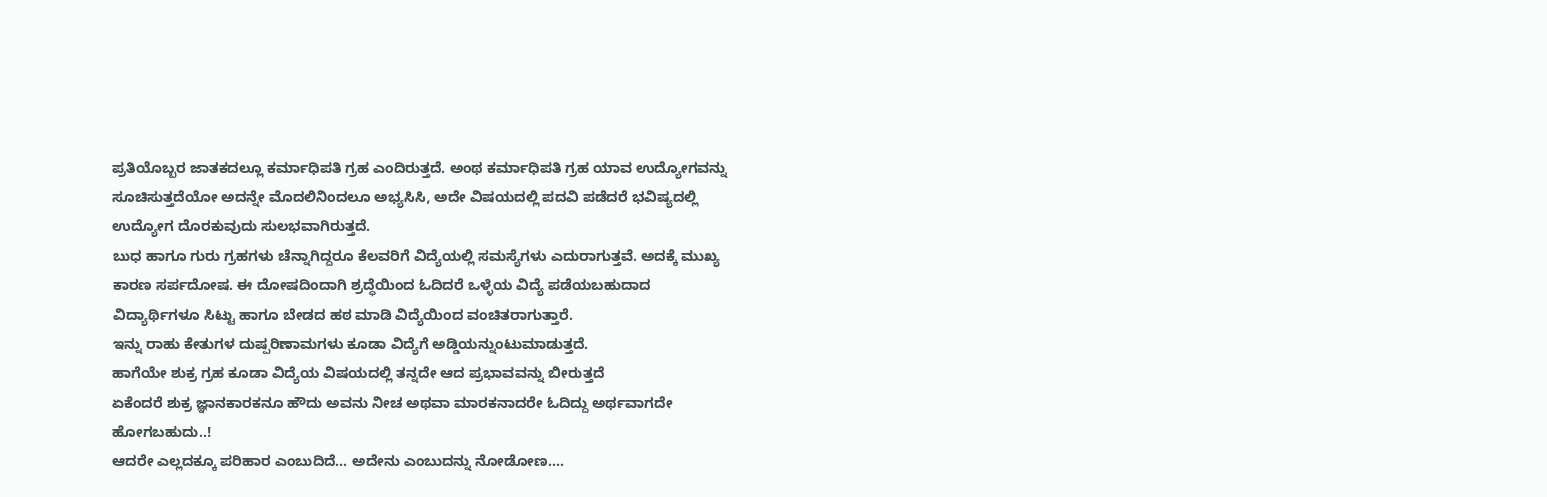ಪ್ರತಿಯೊಬ್ಬರ ಜಾತಕದಲ್ಲೂ ಕರ್ಮಾಧಿಪತಿ ಗ್ರಹ ಎಂದಿರುತ್ತದೆ. ಅಂಥ ಕರ್ಮಾಧಿಪತಿ ಗ್ರಹ ಯಾವ ಉದ್ಯೋಗವನ್ನು ಸೂಚಿಸುತ್ತದೆಯೋ ಅದನ್ನೇ ಮೊದಲಿನಿಂದಲೂ ಅಭ್ಯಸಿಸಿ, ಅದೇ ವಿಷಯದಲ್ಲಿ ಪದವಿ ಪಡೆದರೆ ಭವಿಷ್ಯದಲ್ಲಿ ಉದ್ಯೋಗ ದೊರಕುವುದು ಸುಲಭವಾಗಿರುತ್ತದೆ.
ಬುಧ ಹಾಗೂ ಗುರು ಗ್ರಹಗಳು ಚೆನ್ನಾಗಿದ್ದರೂ ಕೆಲವರಿಗೆ ವಿದ್ಯೆಯಲ್ಲಿ ಸಮಸ್ಯೆಗಳು ಎದುರಾಗುತ್ತವೆ. ಅದಕ್ಕೆ ಮುಖ್ಯ ಕಾರಣ ಸರ್ಪದೋಷ. ಈ ದೋಷದಿಂದಾಗಿ ಶ್ರದ್ಧೆಯಿಂದ ಓದಿದರೆ ಒಳ್ಳೆಯ ವಿದ್ಯೆ ಪಡೆಯಬಹುದಾದ ವಿದ್ಯಾರ್ಥಿಗಳೂ ಸಿಟ್ಟು ಹಾಗೂ ಬೇಡದ ಹಠ ಮಾಡಿ ವಿದ್ಯೆಯಿಂದ ವಂಚಿತರಾಗುತ್ತಾರೆ.
ಇನ್ನು ರಾಹು ಕೇತುಗಳ ದುಷ್ಪರಿಣಾಮಗಳು ಕೂಡಾ ವಿದ್ಯೆಗೆ ಅಡ್ಡಿಯನ್ನುಂಟುಮಾಡುತ್ತದೆ.
ಹಾಗೆಯೇ ಶುಕ್ರ ಗ್ರಹ ಕೂಡಾ ವಿದ್ಯೆಯ ವಿಷಯದಲ್ಲಿ ತನ್ನದೇ ಆದ ಪ್ರಭಾವವನ್ನು ಬೀರುತ್ತದೆ
ಏಕೆಂದರೆ ಶುಕ್ರ ಜ್ಞಾನಕಾರಕನೂ ಹೌದು ಅವನು ನೀಚ ಅಥವಾ ಮಾರಕನಾದರೇ ಓದಿದ್ದು ಅರ್ಥವಾಗದೇ ಹೋಗಬಹುದು..!
ಆದರೇ ಎಲ್ಲದಕ್ಕೂ ಪರಿಹಾರ ಎಂಬುದಿದೆ… ಅದೇನು ಎಂಬುದನ್ನು ನೋಡೋಣ….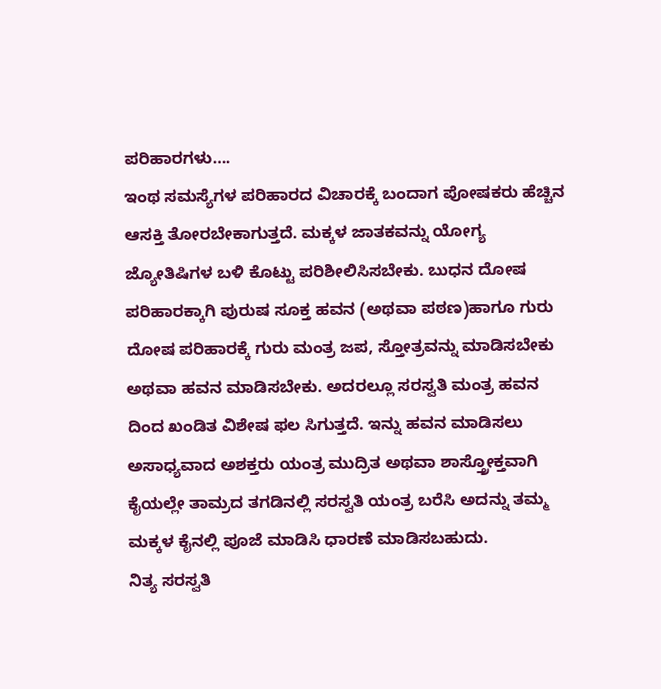ಪರಿಹಾರಗಳು….
ಇಂಥ ಸಮಸ್ಯೆಗಳ ಪರಿಹಾರದ ವಿಚಾರಕ್ಕೆ ಬಂದಾಗ ಪೋಷಕರು ಹೆಚ್ಚಿನ ಆಸಕ್ತಿ ತೋರಬೇಕಾಗುತ್ತದೆ. ಮಕ್ಕಳ ಜಾತಕವನ್ನು ಯೋಗ್ಯ ಜ್ಯೋತಿಷಿಗಳ ಬಳಿ ಕೊಟ್ಟು ಪರಿಶೀಲಿಸಿಸಬೇಕು. ಬುಧನ ದೋಷ ಪರಿಹಾರಕ್ಕಾಗಿ ಪುರುಷ ಸೂಕ್ತ ಹವನ (ಅಥವಾ ಪಠಣ)ಹಾಗೂ ಗುರು ದೋಷ ಪರಿಹಾರಕ್ಕೆ ಗುರು ಮಂತ್ರ ಜಪ, ಸ್ತೋತ್ರವನ್ನು ಮಾಡಿಸಬೇಕು ಅಥವಾ ಹವನ ಮಾಡಿಸಬೇಕು. ಅದರಲ್ಲೂ ಸರಸ್ವತಿ ಮಂತ್ರ ಹವನ ದಿಂದ ಖಂಡಿತ ವಿಶೇಷ ಫಲ ಸಿಗುತ್ತದೆ. ಇನ್ನು ಹವನ ಮಾಡಿಸಲು ಅಸಾಧ್ಯವಾದ ಅಶಕ್ತರು ಯಂತ್ರ ಮುದ್ರಿತ ಅಥವಾ ಶಾಸ್ತ್ರೋಕ್ತವಾಗಿ ಕೈಯಲ್ಲೇ ತಾಮ್ರದ ತಗಡಿನಲ್ಲಿ ಸರಸ್ವತಿ ಯಂತ್ರ ಬರೆಸಿ ಅದನ್ನು ತಮ್ಮ ಮಕ್ಕಳ ಕೈನಲ್ಲಿ ಪೂಜೆ ಮಾಡಿಸಿ ಧಾರಣೆ ಮಾಡಿಸಬಹುದು.
ನಿತ್ಯ ಸರಸ್ವತಿ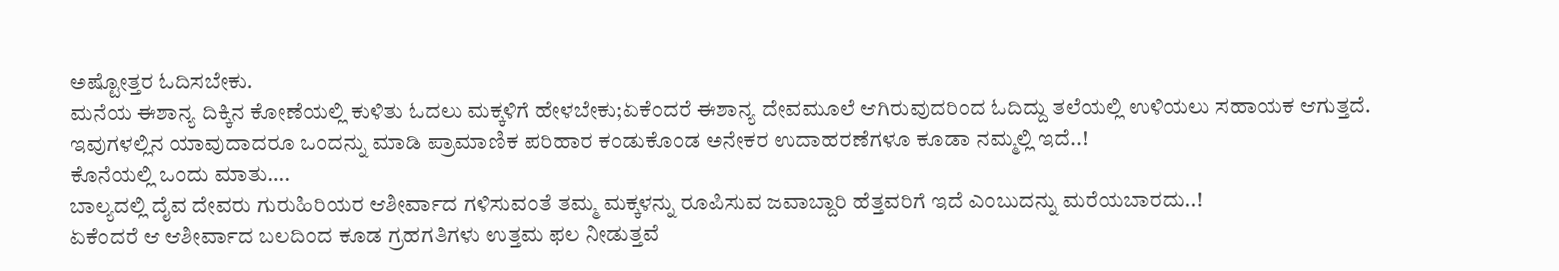ಅಷ್ಟೋತ್ತರ ಓದಿಸಬೇಕು.
ಮನೆಯ ಈಶಾನ್ಯ ದಿಕ್ಕಿನ ಕೋಣೆಯಲ್ಲಿ ಕುಳಿತು ಓದಲು ಮಕ್ಕಳಿಗೆ ಹೇಳಬೇಕು;ಏಕೆಂದರೆ ಈಶಾನ್ಯ ದೇವಮೂಲೆ ಆಗಿರುವುದರಿಂದ ಓದಿದ್ದು ತಲೆಯಲ್ಲಿ ಉಳಿಯಲು ಸಹಾಯಕ ಆಗುತ್ತದೆ.
ಇವುಗಳಲ್ಲಿನ ಯಾವುದಾದರೂ ಒಂದನ್ನು ಮಾಡಿ ಪ್ರಾಮಾಣಿಕ ಪರಿಹಾರ ಕಂಡುಕೊಂಡ ಅನೇಕರ ಉದಾಹರಣೆಗಳೂ ಕೂಡಾ ನಮ್ಮಲ್ಲಿ ಇದೆ..!
ಕೊನೆಯಲ್ಲಿ ಒಂದು ಮಾತು….
ಬಾಲ್ಯದಲ್ಲಿ ದೈವ ದೇವರು ಗುರುಹಿರಿಯರ ಆಶೀರ್ವಾದ ಗಳಿಸುವಂತೆ ತಮ್ಮ ಮಕ್ಕಳನ್ನು ರೂಪಿಸುವ ಜವಾಬ್ದಾರಿ ಹೆತ್ತವರಿಗೆ ಇದೆ ಎಂಬುದನ್ನು ಮರೆಯಬಾರದು..!
ಏಕೆಂದರೆ ಆ ಆಶೀರ್ವಾದ ಬಲದಿಂದ ಕೂಡ ಗ್ರಹಗತಿಗಳು ಉತ್ತಮ ಫಲ ನೀಡುತ್ತವೆ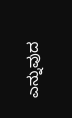ಎನ್ನುವುದ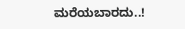ಮರೆಯಬಾರದು..!